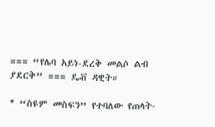=== “የሌባ አይነ-ደረቅ መልሶ ልብ ያደርቅ” === ዴቭ ዳዊት።

* “ስዩም መስፍን” የተባለው የጠላት-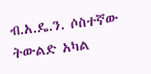ብ.አ.ዴ.ን. ሶስተኛው ትውልድ አካል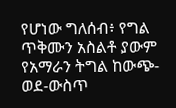የሆነው ግለሰብ፥ የግል ጥቅሙን አስልቶ ያውም የአማራን ትግል ከውጭ-ወደ-ውስጥ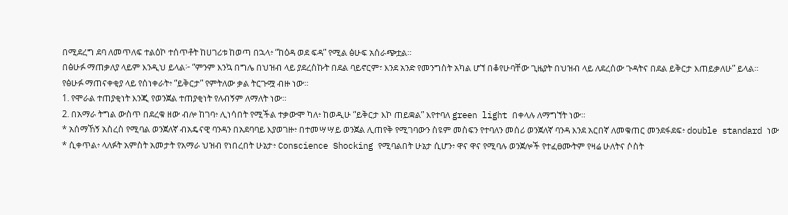በሚደረግ ደባ ለመጥለፍ ተልዕኮ ተሰጥቶት ከሀገሪቱ ከወጣ በኋላ፥ “ከዕዳ ወደ ፍዳ” የሚል ፅሁፍ አሰራጭቷል።
በፅሁፉ ማጠቃለያ ላይም እንዲህ ይላል፦ “ምንም እንኳ በግሌ በህዝብ ላይ ያደረስኩት በደል ባይኖርም፣ እንደ አንድ የመንግስት አካል ሆኘ በቆየሁባቸው ጊዜያት በህዝብ ላይ ለደረሰው ጉዳትና በደል ይቅርታ እጠይቃለሁ” ይላል።
የፅሁፉ ማጠናቀቂያ ላይ የሰነቀራት፥ “ይቅርታ” የምትለው ቃል ትርጉሟ ብዙ ነው።
1. የሞራል ተጠያቂነት እንጂ የወንጀል ተጠያቂነት የለብኝም ለማለት ነው።
2. በአማራ ትግል ውስጥ በደረቁ ዘው ብሎ ከገባ፥ ሊነሳበት የሚችል ተቃውሞ ካለ፥ ከወዲሁ “ይቅርታ እኮ ጠይቋል” እየተባለ green light በቀላሉ ለማግኘት ነው።
* አሰማኸኝ አስረስ የሚባል ወንጀለኛ ብአዴናዊ ባንዳን በአደባባይ እያወገዙ፥ በተመሣሣይ ወንጀል ሊጠየቅ የሚገባውን ስዩም መስፍን የተባለን መሰሪ ወንጀለኛ ባንዳ እንደ አርበኛ ለመቁጠር መንደፋደፍ፥ double standard ነው
* ሲቀጥል፥ ላለፉት አምስት አመታት የአማራ ህዝብ የነበረበት ሁኔታ፥ Conscience Shocking የሚባልበት ሁኔታ ሲሆን፥ ዋና ዋና የሚባሉ ወንጀሎች የተፈፀሙትም የዛሬ ሁለትና ሶስት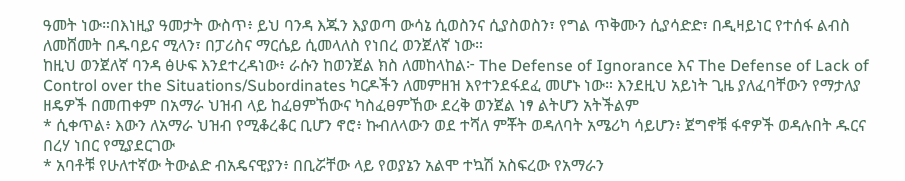ዓመት ነው።በእነዚያ ዓመታት ውስጥ፥ ይህ ባንዳ እጁን እያወጣ ውሳኔ ሲወስንና ሲያስወስን፣ የግል ጥቅሙን ሲያሳድድ፣ በዲዛይነር የተሰፋ ልብስ ለመሸመት በዱባይና ሚላን፣ በፓሪስና ማርሴይ ሲመላለስ የነበረ ወንጀለኛ ነው።
ከዚህ ወንጀለኛ ባንዳ ፅሁፍ እንደተረዳነው፥ ራሱን ከወንጀል ክስ ለመከላከል፦ The Defense of Ignorance እና The Defense of Lack of Control over the Situations/Subordinates ካርዶችን ለመምዘዝ እየተንደፋደፈ መሆኑ ነው። እንደዚህ አይነት ጊዜ ያለፈባቸውን የማታለያ ዘዴዎች በመጠቀም በአማራ ህዝብ ላይ ከፈፀምኸውና ካስፈፀምኸው ደረቅ ወንጀል ነፃ ልትሆን አትችልም
* ሲቀጥል፥ እውን ለአማራ ህዝብ የሚቆረቆር ቢሆን ኖሮ፥ ኩብለላውን ወደ ተሻለ ምቾት ወዳለባት አሜሪካ ሳይሆን፥ ጀግኖቹ ፋኖዎች ወዳሉበት ዱርና በረሃ ነበር የሚያደርገው
* አባቶቹ የሁለተኛው ትውልድ ብአዴናዊያን፥ በቢሯቸው ላይ የወያኔን አልሞ ተኳሽ አስፍረው የአማራን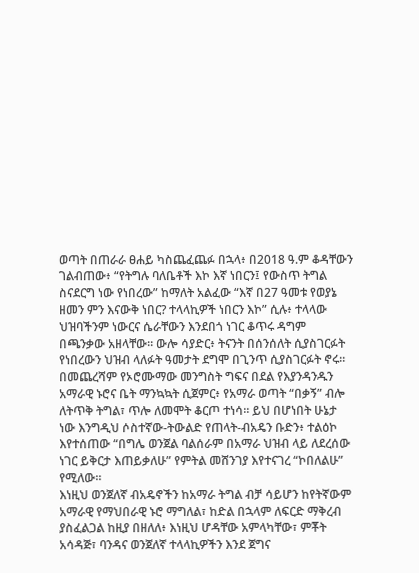ወጣት በጠራራ ፀሐይ ካስጨፈጨፉ በኋላ፥ በ2018 ዓ.ም ቆዳቸውን ገልብጠው፥ “የትግሉ ባለቤቶች እኮ እኛ ነበርን፤ የውስጥ ትግል ስናደርግ ነው የነበረው” ከማለት አልፈው “እኛ በ27 ዓመቱ የወያኔ ዘመን ምን እናውቅ ነበር? ተላላኪዎች ነበርን እኮ” ሲሉ፥ ተላላው ህዝባችንም ነውርና ሴራቸውን እንደበጎ ነገር ቆጥሩ ዳግም በጫንቃው አዘላቸው። ውሎ ሳያድር፥ ትናንት በሰንሰለት ሲያስገርፉት የነበረውን ህዝብ ላለፉት ዓመታት ደግሞ በጊንጥ ሲያስገርፉት ኖሩ። በመጨረሻም የኦሮሙማው መንግስት ግፍና በደል የእያንዳንዱን አማራዊ ኑሮና ቤት ማንኳኳት ሲጀምር፥ የአማራ ወጣት “በቃኝ” ብሎ ለትጥቅ ትግል፣ ጥሎ ለመሞት ቆርጦ ተነሳ። ይህ በሆነበት ሁኔታ ነው እንግዲህ ሶስተኛው-ትውልድ የጠላት-ብአዴን ቡድን፥ ተልዕኮ እየተሰጠው “በግሌ ወንጀል ባልሰራም በአማራ ህዝብ ላይ ለደረሰው ነገር ይቅርታ እጠይቃለሁ” የምትል መሸንገያ እየተናገረ “ኮበለልሁ” የሚለው።
እነዚህ ወንጀለኛ ብአዴኖችን ከአማራ ትግል ብቻ ሳይሆን ከየትኛውም አማራዊ የማህበራዊ ኑሮ ማግለል፣ ከድል በኋላም ለፍርድ ማቅረብ ያስፈልጋል ከዚያ በዘለለ፥ እነዚህ ሆዳቸው አምላካቸው፣ ምቾት አሳዳጅ፣ ባንዳና ወንጀለኛ ተላላኪዎችን እንደ ጀግና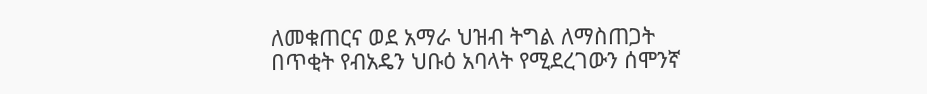ለመቁጠርና ወደ አማራ ህዝብ ትግል ለማስጠጋት በጥቂት የብአዴን ህቡዕ አባላት የሚደረገውን ሰሞንኛ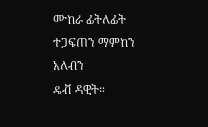ሙከራ ፊትለፊት ተጋፍጠን ማምከን አለብን
ዴቭ ዳዊት።